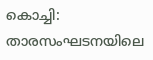കൊച്ചി: താരസംഘടനയിലെ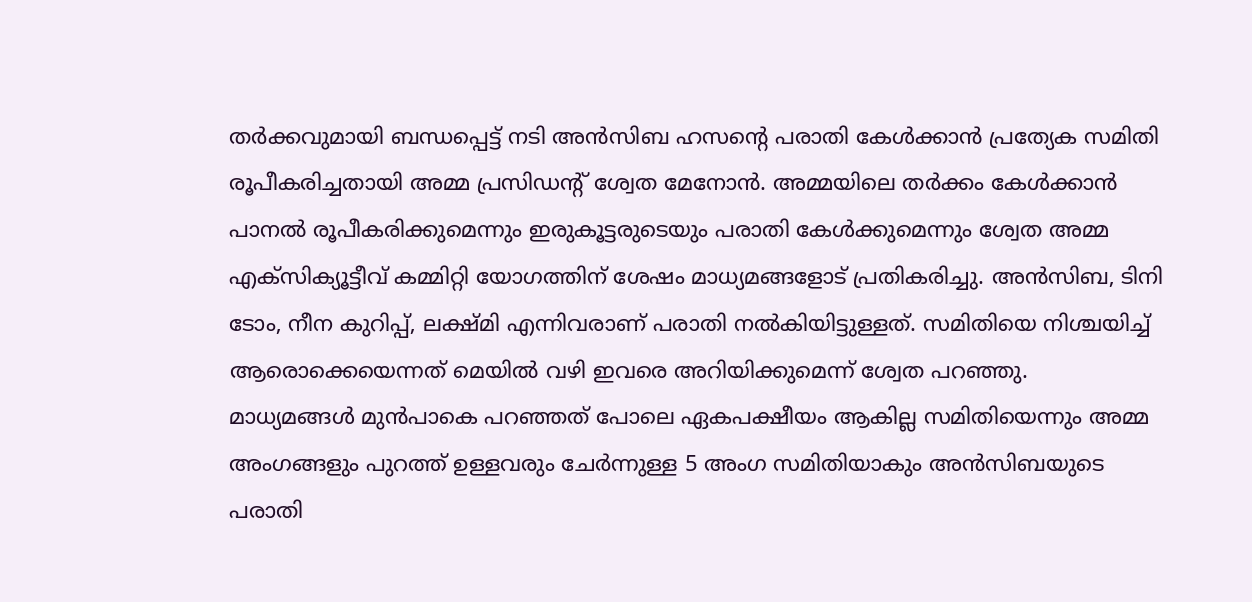തർക്കവുമായി ബന്ധപ്പെട്ട് നടി അൻസിബ ഹസന്റെ പരാതി കേൾക്കാൻ പ്രത്യേക സമിതി രൂപീകരിച്ചതായി അമ്മ പ്രസിഡന്റ് ശ്വേത മേനോൻ. അമ്മയിലെ തർക്കം കേൾക്കാൻ പാനൽ രൂപീകരിക്കുമെന്നും ഇരുകൂട്ടരുടെയും പരാതി കേൾക്കുമെന്നും ശ്വേത അമ്മ എക്സിക്യൂട്ടീവ് കമ്മിറ്റി യോഗത്തിന് ശേഷം മാധ്യമങ്ങളോട് പ്രതികരിച്ചു. അൻസിബ, ടിനി ടോം, നീന കുറിപ്പ്, ലക്ഷ്മി എന്നിവരാണ് പരാതി നൽകിയിട്ടുള്ളത്. സമിതിയെ നിശ്ചയിച്ച് ആരൊക്കെയെന്നത് മെയിൽ വഴി ഇവരെ അറിയിക്കുമെന്ന് ശ്വേത പറഞ്ഞു.
മാധ്യമങ്ങൾ മുൻപാകെ പറഞ്ഞത് പോലെ ഏകപക്ഷീയം ആകില്ല സമിതിയെന്നും അമ്മ അംഗങ്ങളും പുറത്ത് ഉള്ളവരും ചേർന്നുള്ള 5 അംഗ സമിതിയാകും അൻസിബയുടെ പരാതി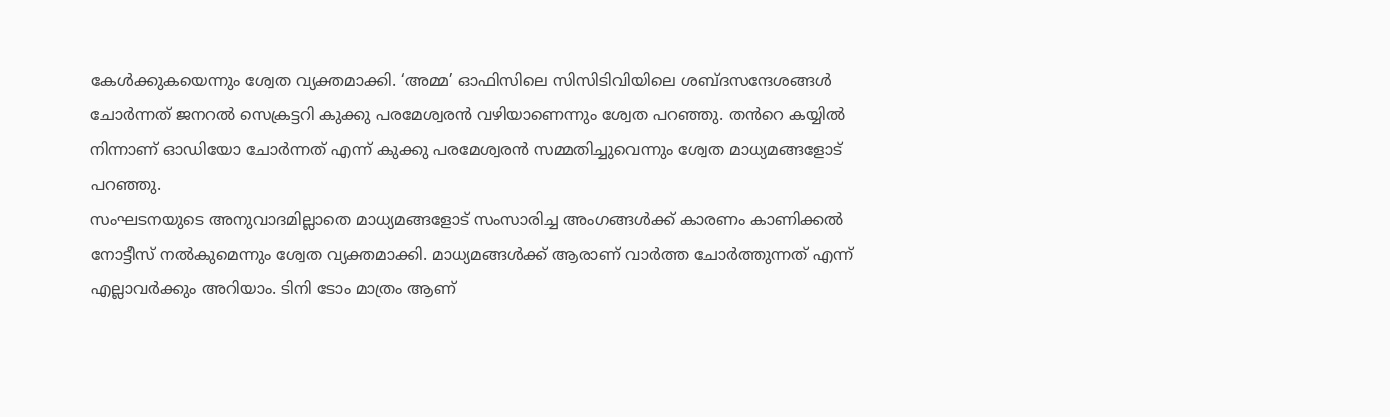കേൾക്കുകയെന്നും ശ്വേത വ്യക്തമാക്കി. ‘അമ്മ’ ഓഫിസിലെ സിസിടിവിയിലെ ശബ്ദസന്ദേശങ്ങൾ ചോർന്നത് ജനറൽ സെക്രട്ടറി കുക്കു പരമേശ്വരൻ വഴിയാണെന്നും ശ്വേത പറഞ്ഞു. തൻറെ കയ്യിൽ നിന്നാണ് ഓഡിയോ ചോർന്നത് എന്ന് കുക്കു പരമേശ്വരൻ സമ്മതിച്ചുവെന്നും ശ്വേത മാധ്യമങ്ങളോട് പറഞ്ഞു.
സംഘടനയുടെ അനുവാദമില്ലാതെ മാധ്യമങ്ങളോട് സംസാരിച്ച അംഗങ്ങൾക്ക് കാരണം കാണിക്കൽ നോട്ടീസ് നൽകുമെന്നും ശ്വേത വ്യക്തമാക്കി. മാധ്യമങ്ങൾക്ക് ആരാണ് വാർത്ത ചോർത്തുന്നത് എന്ന് എല്ലാവർക്കും അറിയാം. ടിനി ടോം മാത്രം ആണ്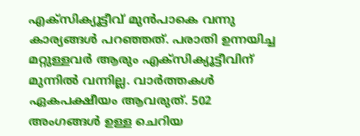എക്സിക്യൂട്ടീവ് മുൻപാകെ വന്നു കാര്യങ്ങൾ പറഞ്ഞത്. പരാതി ഉന്നയിച്ച മറ്റുള്ളവർ ആരും എക്സിക്യൂട്ടീവിന് മുന്നിൽ വന്നില്ല. വാർത്തകൾ ഏകപക്ഷീയം ആവരുത്. 502 അംഗങ്ങൾ ഉള്ള ചെറിയ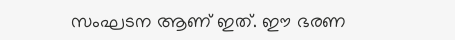സംഘടന ആണ് ഇത്. ഈ ഭരണ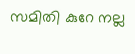സമിതി കുറേ നല്ല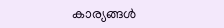കാര്യങ്ങൾ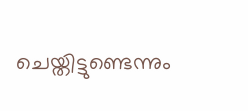ചെയ്തിട്ടുണ്ടെന്നും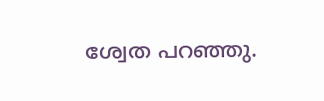ശ്വേത പറഞ്ഞു.